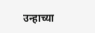उन्हाच्या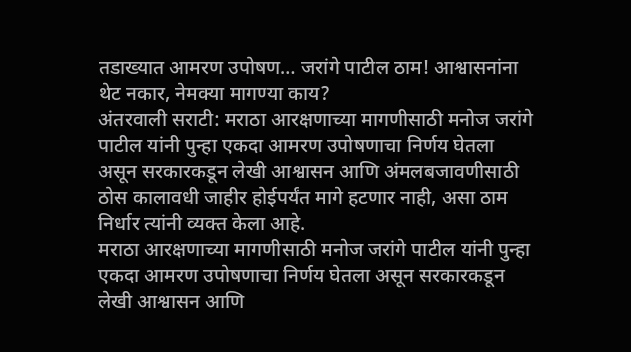तडाख्यात आमरण उपोषण… जरांगे पाटील ठाम! आश्वासनांना थेट नकार, नेमक्या मागण्या काय?
अंतरवाली सराटी: मराठा आरक्षणाच्या मागणीसाठी मनोज जरांगे पाटील यांनी पुन्हा एकदा आमरण उपोषणाचा निर्णय घेतला असून सरकारकडून लेखी आश्वासन आणि अंमलबजावणीसाठी ठोस कालावधी जाहीर होईपर्यंत मागे हटणार नाही, असा ठाम निर्धार त्यांनी व्यक्त केला आहे.
मराठा आरक्षणाच्या मागणीसाठी मनोज जरांगे पाटील यांनी पुन्हा एकदा आमरण उपोषणाचा निर्णय घेतला असून सरकारकडून लेखी आश्वासन आणि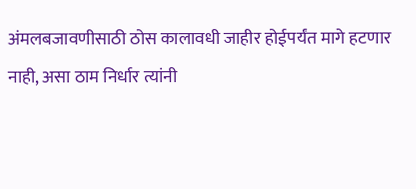अंमलबजावणीसाठी ठोस कालावधी जाहीर होईपर्यंत मागे हटणार नाही, असा ठाम निर्धार त्यांनी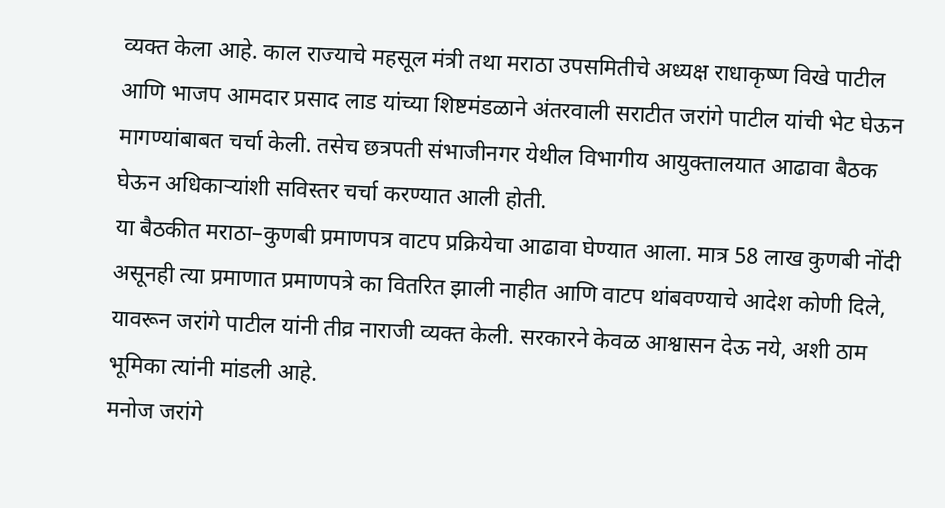व्यक्त केला आहे. काल राज्याचे महसूल मंत्री तथा मराठा उपसमितीचे अध्यक्ष राधाकृष्ण विखे पाटील आणि भाजप आमदार प्रसाद लाड यांच्या शिष्टमंडळाने अंतरवाली सराटीत जरांगे पाटील यांची भेट घेऊन मागण्यांबाबत चर्चा केली. तसेच छत्रपती संभाजीनगर येथील विभागीय आयुक्तालयात आढावा बैठक घेऊन अधिकाऱ्यांशी सविस्तर चर्चा करण्यात आली होती.
या बैठकीत मराठा–कुणबी प्रमाणपत्र वाटप प्रक्रियेचा आढावा घेण्यात आला. मात्र 58 लाख कुणबी नोंदी असूनही त्या प्रमाणात प्रमाणपत्रे का वितरित झाली नाहीत आणि वाटप थांबवण्याचे आदेश कोणी दिले, यावरून जरांगे पाटील यांनी तीव्र नाराजी व्यक्त केली. सरकारने केवळ आश्वासन देऊ नये, अशी ठाम भूमिका त्यांनी मांडली आहे.
मनोज जरांगे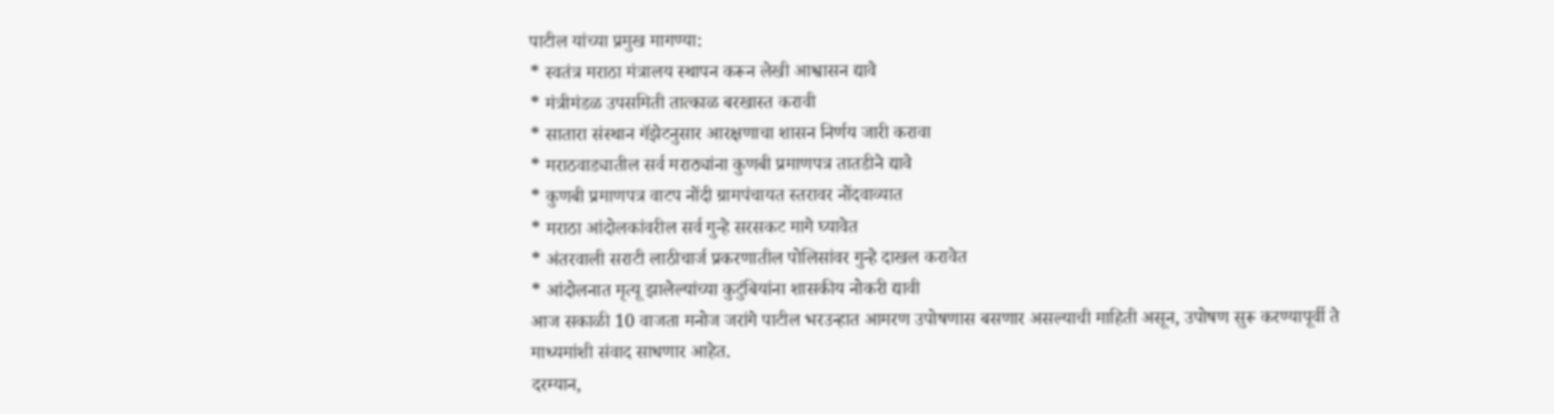पाटील यांच्या प्रमुख मागण्या:
* स्वतंत्र मराठा मंत्रालय स्थापन करून लेखी आश्वासन द्यावे
* मंत्रीमंडळ उपसमिती तात्काळ बरखास्त करावी
* सातारा संस्थान गॅझेटनुसार आरक्षणाचा शासन निर्णय जारी करावा
* मराठवाड्यातील सर्व मराठ्यांना कुणबी प्रमाणपत्र तातडीने द्यावे
* कुणबी प्रमाणपत्र वाटप नोंदी ग्रामपंचायत स्तरावर नोंदवाव्यात
* मराठा आंदोलकांवरील सर्व गुन्हे सरसकट मागे घ्यावेत
* अंतरवाली सराटी लाठीचार्ज प्रकरणातील पोलिसांवर गुन्हे दाखल करावेत
* आंदोलनात मृत्यू झालेल्यांच्या कुटुंबियांना शासकीय नोकरी द्यावी
आज सकाळी 10 वाजता मनोज जरांगे पाटील भरउन्हात आमरण उपोषणास बसणार असल्याची माहिती असून, उपोषण सुरू करण्यापूर्वी ते माध्यमांशी संवाद साधणार आहेत.
दरम्यान,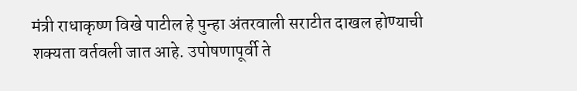मंत्री राधाकृष्ण विखे पाटील हे पुन्हा अंतरवाली सराटीत दाखल होण्याची शक्यता वर्तवली जात आहे. उपोषणापूर्वी ते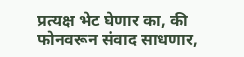प्रत्यक्ष भेट घेणार का, की फोनवरून संवाद साधणार,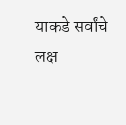याकडे सर्वांचे लक्ष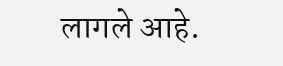लागले आहे.